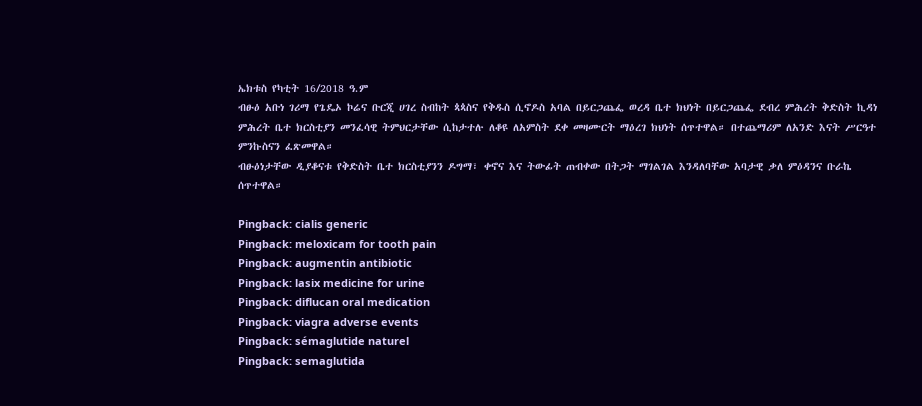ኤክቱስ የካቲት 16/2018 ዓ.ም
ብፁዕ አቡነ ገሪማ የጌዴኦ ኮሬና ቡርጂ ሀገረ ስብከት ጳጳስና የቅዱስ ሲኖዶስ አባል በይርጋጨፌ ወረዳ ቤተ ክህነት በይርጋጨፌ ደብረ ምሕረት ቅድስት ኪዳነ ምሕረት ቤተ ክርስቲያን መንፈሳዊ ትምህርታቸው ሲከታተሉ ለቆዩ ለአምስት ደቀ መዛሙርት ማዕረገ ክህነት ሰጥተዋል። በተጨማሪም ለአንድ እናት ሥርዓተ ምንኩስናን ፈጽመዋል።
ብፁዕነታቸው ዲያቆናቱ የቅድስት ቤተ ክርስቲያንን ዶግማ፣ ቀኖና እና ትውፊት ጠብቀው በትጋት ማገልገል እንዳለባቸው አባታዊ ቃለ ምዕዳንና ቡራኬ ሰጥተዋል።

Pingback: cialis generic
Pingback: meloxicam for tooth pain
Pingback: augmentin antibiotic
Pingback: lasix medicine for urine
Pingback: diflucan oral medication
Pingback: viagra adverse events
Pingback: sémaglutide naturel
Pingback: semaglutida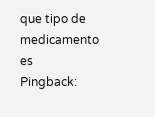que tipo de medicamento es
Pingback: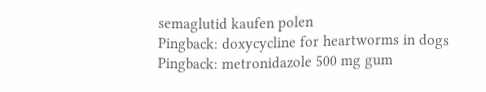semaglutid kaufen polen
Pingback: doxycycline for heartworms in dogs
Pingback: metronidazole 500 mg gum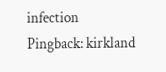infection
Pingback: kirkland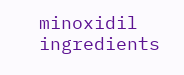minoxidil ingredients